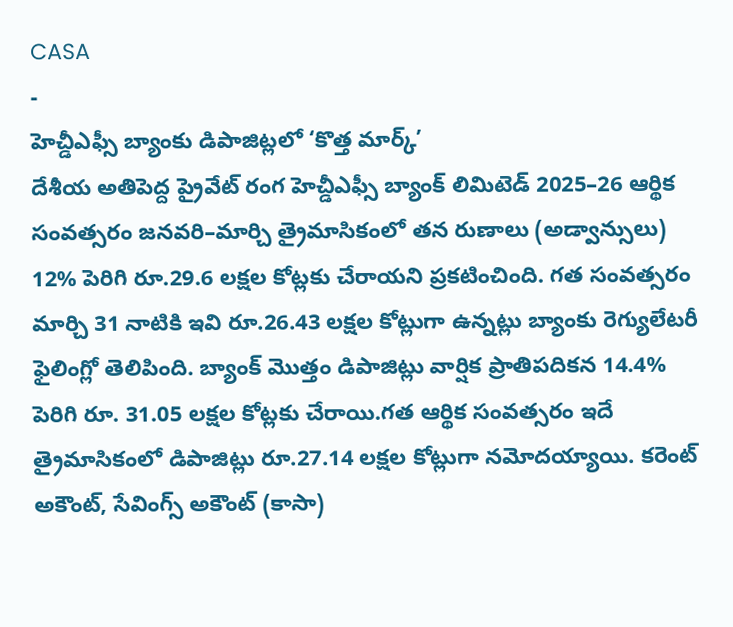CASA
-
హెచ్డీఎఫ్సీ బ్యాంకు డిపాజిట్లలో ‘కొత్త మార్క్’
దేశీయ అతిపెద్ద ప్రైవేట్ రంగ హెచ్డీఎఫ్సీ బ్యాంక్ లిమిటెడ్ 2025–26 ఆర్థిక సంవత్సరం జనవరి–మార్చి త్రైమాసికంలో తన రుణాలు (అడ్వాన్సులు) 12% పెరిగి రూ.29.6 లక్షల కోట్లకు చేరాయని ప్రకటించింది. గత సంవత్సరం మార్చి 31 నాటికి ఇవి రూ.26.43 లక్షల కోట్లుగా ఉన్నట్లు బ్యాంకు రెగ్యులేటరీ ఫైలింగ్లో తెలిపింది. బ్యాంక్ మొత్తం డిపాజిట్లు వార్షిక ప్రాతిపదికన 14.4% పెరిగి రూ. 31.05 లక్షల కోట్లకు చేరాయి.గత ఆర్థిక సంవత్సరం ఇదే త్రైమాసికంలో డిపాజిట్లు రూ.27.14 లక్షల కోట్లుగా నమోదయ్యాయి. కరెంట్ అకౌంట్, సేవింగ్స్ అకౌంట్ (కాసా)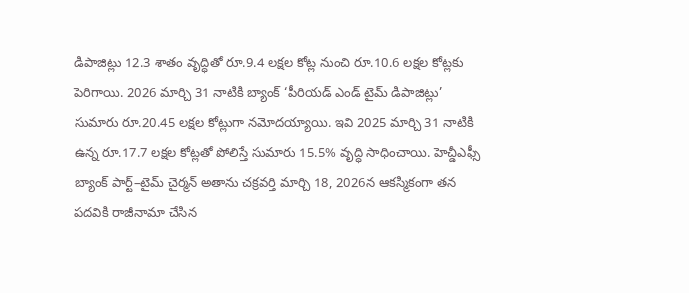డిపాజిట్లు 12.3 శాతం వృద్ధితో రూ.9.4 లక్షల కోట్ల నుంచి రూ.10.6 లక్షల కోట్లకు పెరిగాయి. 2026 మార్చి 31 నాటికి బ్యాంక్ ‘పీరియడ్ ఎండ్ టైమ్ డిపాజిట్లు’ సుమారు రూ.20.45 లక్షల కోట్లుగా నమోదయ్యాయి. ఇవి 2025 మార్చి 31 నాటికి ఉన్న రూ.17.7 లక్షల కోట్లతో పోలిస్తే సుమారు 15.5% వృద్ధి సాధించాయి. హెచ్డీఎఫ్సీ బ్యాంక్ పార్ట్–టైమ్ చైర్మన్ అతాను చక్రవర్తి మార్చి 18, 2026న ఆకస్మికంగా తన పదవికి రాజీనామా చేసిన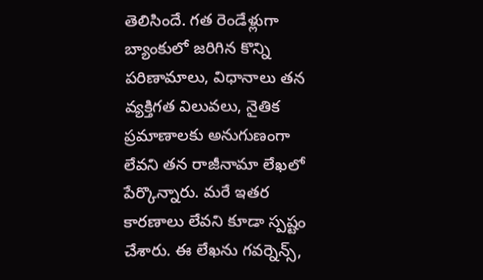తెలిసిందే. గత రెండేళ్లుగా బ్యాంకులో జరిగిన కొన్ని పరిణామాలు, విధానాలు తన వ్యక్తిగత విలువలు, నైతిక ప్రమాణాలకు అనుగుణంగా లేవని తన రాజీనామా లేఖలో పేర్కొన్నారు. మరే ఇతర కారణాలు లేవని కూడా స్పష్టం చేశారు. ఈ లేఖను గవర్నెన్స్,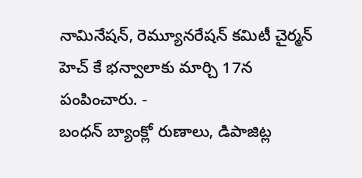నామినేషన్, రెమ్యూనరేషన్ కమిటీ చైర్మన్ హెచ్ కే భన్వాలాకు మార్చి 17న పంపించారు. -
బంధన్ బ్యాంక్లో రుణాలు, డిపాజిట్ల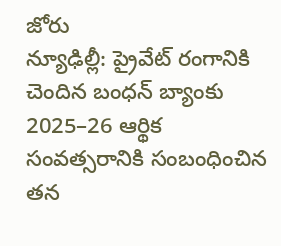జోరు
న్యూఢిల్లీ: ప్రైవేట్ రంగానికి చెందిన బంధన్ బ్యాంకు 2025–26 ఆర్థిక సంవత్సరానికి సంబంధించిన తన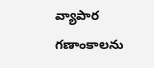వ్యాపార గణాంకాలను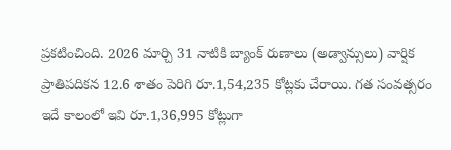ప్రకటించింది. 2026 మార్చి 31 నాటికి బ్యాంక్ రుణాలు (అడ్వాన్సులు) వార్షిక ప్రాతిపదికన 12.6 శాతం పెరిగి రూ.1,54,235 కోట్లకు చేరాయి. గత సంవత్సరం ఇదే కాలంలో ఇవి రూ.1,36,995 కోట్లుగా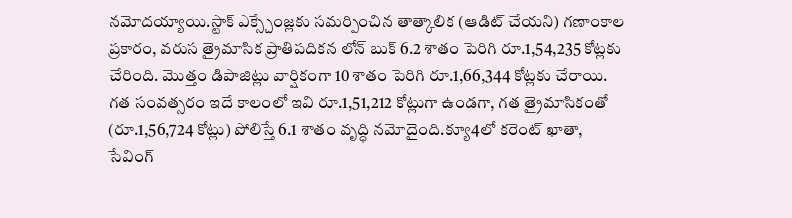నమోదయ్యాయి.స్టాక్ ఎక్స్చేంజ్లకు సమర్పించిన తాత్కాలిక (ఆడిట్ చేయని) గణాంకాల ప్రకారం, వరుస త్రైమాసిక ప్రాతిపదికన లోన్ బుక్ 6.2 శాతం పెరిగి రూ.1,54,235 కోట్లకు చేరింది. మొత్తం డిపాజిట్లు వార్షికంగా 10 శాతం పెరిగి రూ.1,66,344 కోట్లకు చేరాయి. గత సంవత్సరం ఇదే కాలంలో ఇవి రూ.1,51,212 కోట్లుగా ఉండగా, గత త్రైమాసికంతో (రూ.1,56,724 కోట్లు) పోలిస్తే 6.1 శాతం వృద్ధి నమోదైంది.క్యూ4లో కరెంట్ ఖాతా, సేవింగ్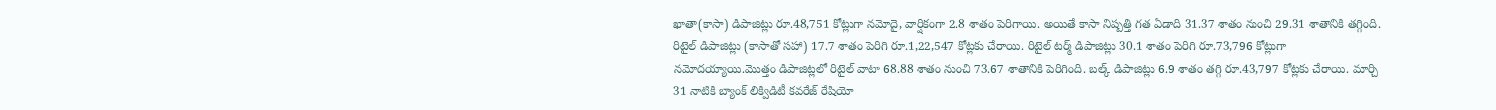ఖాతా(కాసా) డిపాజిట్లు రూ.48,751 కోట్లుగా నమోదై, వార్షికంగా 2.8 శాతం పెరిగాయి. అయితే కాసా నిష్పత్తి గత ఏడాది 31.37 శాతం నుంచి 29.31 శాతానికి తగ్గింది. రిటైల్ డిపాజిట్లు (కాసాతో సహా) 17.7 శాతం పెరిగి రూ.1,22,547 కోట్లకు చేరాయి. రిటైల్ టర్మ్ డిపాజిట్లు 30.1 శాతం పెరిగి రూ.73,796 కోట్లుగా నమోదయ్యాయి.మొత్తం డిపాజిట్లలో రిటైల్ వాటా 68.88 శాతం నుంచి 73.67 శాతానికి పెరిగింది. బల్క్ డిపాజిట్లు 6.9 శాతం తగ్గి రూ.43,797 కోట్లకు చేరాయి. మార్చి 31 నాటికి బ్యాంక్ లిక్విడిటీ కవరేజ్ రేషియో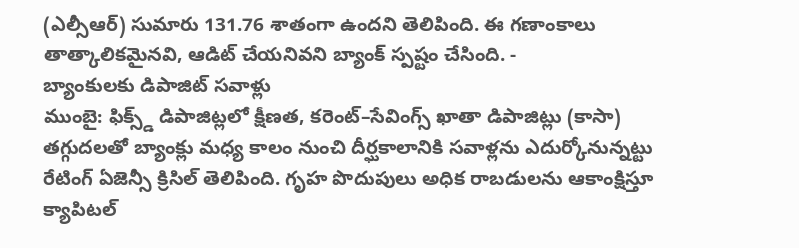(ఎల్సీఆర్) సుమారు 131.76 శాతంగా ఉందని తెలిపింది. ఈ గణాంకాలు తాత్కాలికమైనవి, ఆడిట్ చేయనివని బ్యాంక్ స్పష్టం చేసింది. -
బ్యాంకులకు డిపాజిట్ సవాళ్లు
ముంబై: ఫిక్స్డ్ డిపాజిట్లలో క్షీణత, కరెంట్–సేవింగ్స్ ఖాతా డిపాజిట్లు (కాసా) తగ్గుదలతో బ్యాంక్లు మధ్య కాలం నుంచి దీర్ఘకాలానికి సవాళ్లను ఎదుర్కోనున్నట్టు రేటింగ్ ఏజెన్సీ క్రిసిల్ తెలిపింది. గృహ పొదుపులు అధిక రాబడులను ఆకాంక్షిస్తూ క్యాపిటల్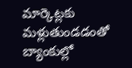మార్కెట్లకు మళ్లుతుండడంతో బ్యాంకుల్లో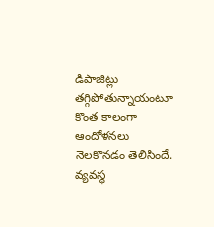డిపాజిట్లు తగ్గిపోతున్నాయంటూ కొంత కాలంగా ఆందోళనలు నెలకొనడం తెలిసిందే. వ్యవస్థ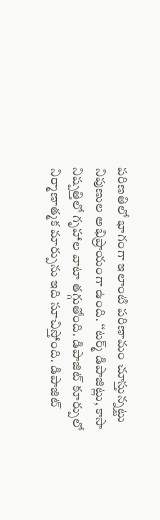పరిణతిలో భాగంగా ఇలాంటి పరిణామం చూస్తున్నట్టు నిపుణుల అభిప్రాయంగా ఉంది. ‘‘టర్మ్ డిపాజిట్లు, కాసా నిష్పత్తిలో గృహాల వాటా తగ్గుతోంది. డిపాజిట్ కూర్పులో నిర్మాణాత్మక మార్పును ఇది సూచిస్తోంది. డిపాజిట్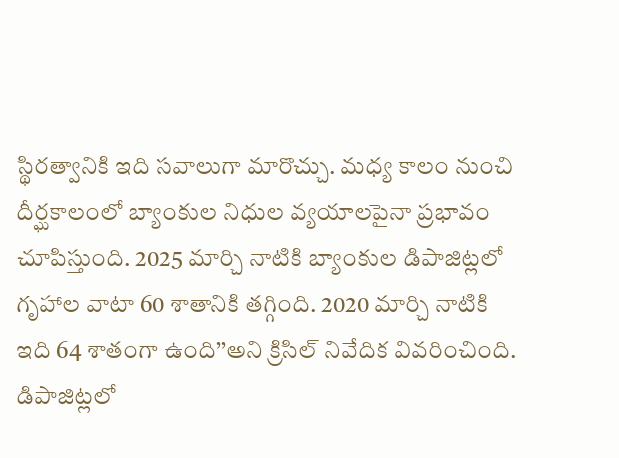స్థిరత్వానికి ఇది సవాలుగా మారొచ్చు. మధ్య కాలం నుంచి దీర్ఘకాలంలో బ్యాంకుల నిధుల వ్యయాలపైనా ప్రభావం చూపిస్తుంది. 2025 మార్చి నాటికి బ్యాంకుల డిపాజిట్లలో గృహాల వాటా 60 శాతానికి తగ్గింది. 2020 మార్చి నాటికి ఇది 64 శాతంగా ఉంది’’అని క్రిసిల్ నివేదిక వివరించింది. డిపాజిట్లలో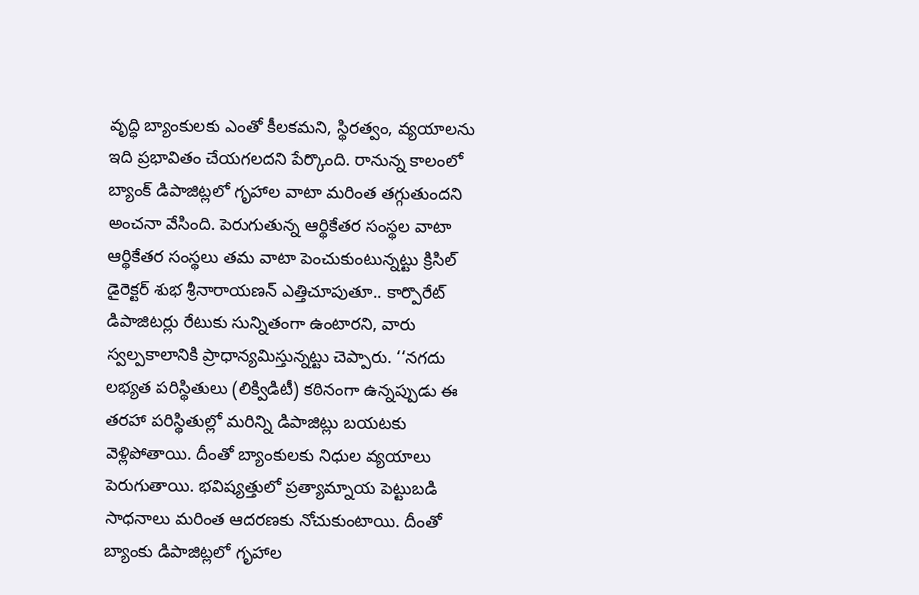వృద్ధి బ్యాంకులకు ఎంతో కీలకమని, స్థిరత్వం, వ్యయాలను ఇది ప్రభావితం చేయగలదని పేర్కొంది. రానున్న కాలంలో బ్యాంక్ డిపాజిట్లలో గృహాల వాటా మరింత తగ్గుతుందని అంచనా వేసింది. పెరుగుతున్న ఆర్థికేతర సంస్థల వాటా ఆర్థికేతర సంస్థలు తమ వాటా పెంచుకుంటున్నట్టు క్రిసిల్ డైరెక్టర్ శుభ శ్రీనారాయణన్ ఎత్తిచూపుతూ.. కార్పొరేట్ డిపాజిటర్లు రేటుకు సున్నితంగా ఉంటారని, వారు స్వల్పకాలానికి ప్రాధాన్యమిస్తున్నట్టు చెప్పారు. ‘‘నగదు లభ్యత పరిస్థితులు (లిక్విడిటీ) కఠినంగా ఉన్నప్పుడు ఈ తరహా పరిస్థితుల్లో మరిన్ని డిపాజిట్లు బయటకు వెళ్లిపోతాయి. దీంతో బ్యాంకులకు నిధుల వ్యయాలు పెరుగుతాయి. భవిష్యత్తులో ప్రత్యామ్నాయ పెట్టుబడి సాధనాలు మరింత ఆదరణకు నోచుకుంటాయి. దీంతో బ్యాంకు డిపాజిట్లలో గృహాల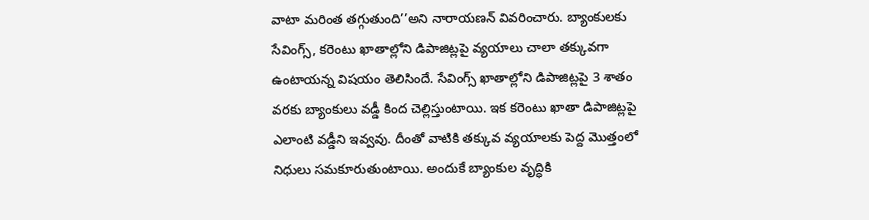వాటా మరింత తగ్గుతుంది’’అని నారాయణన్ వివరించారు. బ్యాంకులకు సేవింగ్స్, కరెంటు ఖాతాల్లోని డిపాజిట్లపై వ్యయాలు చాలా తక్కువగా ఉంటాయన్న విషయం తెలిసిందే. సేవింగ్స్ ఖాతాల్లోని డిపాజిట్లపై 3 శాతం వరకు బ్యాంకులు వడ్డీ కింద చెల్లిస్తుంటాయి. ఇక కరెంటు ఖాతా డిపాజిట్లపై ఎలాంటి వడ్డీని ఇవ్వవు. దీంతో వాటికి తక్కువ వ్యయాలకు పెద్ద మొత్తంలో నిధులు సమకూరుతుంటాయి. అందుకే బ్యాంకుల వృద్ధికి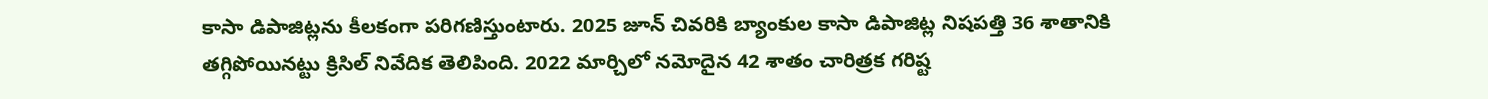కాసా డిపాజిట్లను కీలకంగా పరిగణిస్తుంటారు. 2025 జూన్ చివరికి బ్యాంకుల కాసా డిపాజిట్ల నిషపత్తి 36 శాతానికి తగ్గిపోయినట్టు క్రిసిల్ నివేదిక తెలిపింది. 2022 మార్చిలో నమోదైన 42 శాతం చారిత్రక గరిష్ట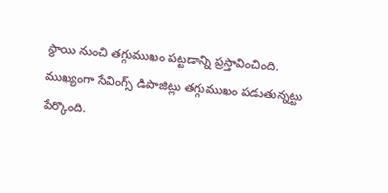స్థాయి నుంచి తగ్గుముఖం పట్టడాన్ని ప్రస్తావించింది. ముఖ్యంగా సేవింగ్స్ డిపాజిట్లు తగ్గుముఖం పడుతున్నట్టు పేర్కొంది.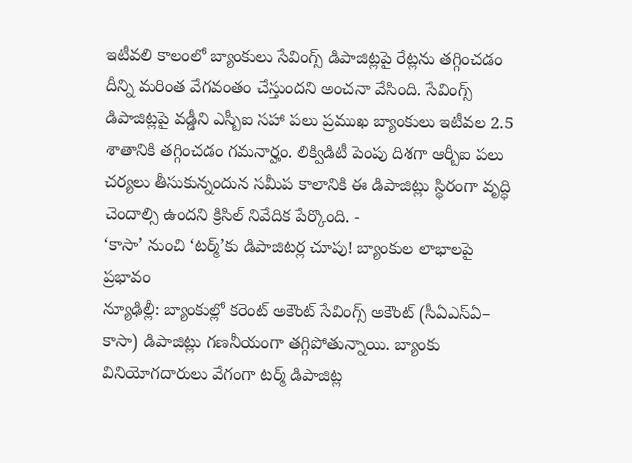ఇటీవలి కాలంలో బ్యాంకులు సేవింగ్స్ డిపాజిట్లపై రేట్లను తగ్గించడం దీన్ని మరింత వేగవంతం చేస్తుందని అంచనా వేసింది. సేవింగ్స్ డిపాజిట్లపై వడ్డీని ఎస్బీఐ సహా పలు ప్రముఖ బ్యాంకులు ఇటీవల 2.5 శాతానికి తగ్గించడం గమనార్హం. లిక్విడిటీ పెంపు దిశగా ఆర్బీఐ పలు చర్యలు తీసుకున్నందున సమీప కాలానికి ఈ డిపాజిట్లు స్థిరంగా వృద్ధి చెందాల్సి ఉందని క్రిసిల్ నివేదిక పేర్కొంది. -
‘కాసా’ నుంచి ‘టర్మ్’కు డిపాజిటర్ల చూపు! బ్యాంకుల లాభాలపై ప్రభావం
న్యూఢిల్లీ: బ్యాంకుల్లో కరెంట్ అకౌంట్ సేవింగ్స్ అకౌంట్ (సీఏఎస్ఏ– కాసా) డిపాజిట్లు గణనీయంగా తగ్గిపోతున్నాయి. బ్యాంకు వినియోగదారులు వేగంగా టర్మ్ డిపాజిట్ల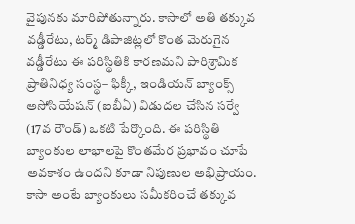వైపునకు మారిపోతున్నారు. కాసాలో అతి తక్కువ వడ్డీరేటు, టర్మ్ డిపాజిట్లలో కొంత మెరుగైన వడ్డీరేటు ఈ పరిస్థితికి కారణమని పారిశ్రామిక ప్రాతినిధ్య సంస్థ– ఫిక్కీ, ఇండియన్ బ్యాంక్స్ అసోసియేషన్ (ఐబీఏ) విడుదల చేసిన సర్వే (17వ రౌండ్) ఒకటి పేర్కొంది. ఈ పరిస్థితి బ్యాంకుల లాభాలపై కొంతమేర ప్రభావం చూపే అవకాశం ఉందని కూడా నిపుణుల అభిప్రాయం. కాసా అంటే బ్యాంకులు సమీకరించే తక్కువ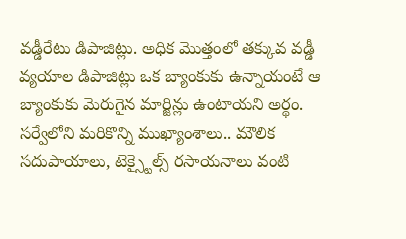వడ్డీరేటు డిపాజిట్లు. అధిక మొత్తంలో తక్కువ వడ్డీ వ్యయాల డిపాజిట్లు ఒక బ్యాంకుకు ఉన్నాయంటే ఆ బ్యాంకుకు మెరుగైన మార్జిన్లు ఉంటాయని అర్థం. సర్వేలోని మరికొన్ని ముఖ్యాంశాలు.. మౌలిక సదుపాయాలు, టెక్స్టైల్స్ రసాయనాలు వంటి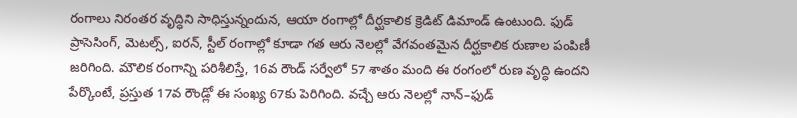రంగాలు నిరంతర వృద్ధిని సాధిస్తున్నందున, ఆయా రంగాల్లో దీర్ఘకాలిక క్రెడిట్ డిమాండ్ ఉంటుంది. ఫుడ్ ప్రాసెసింగ్, మెటల్స్, ఐరన్, స్టీల్ రంగాల్లో కూడా గత ఆరు నెలల్లో వేగవంతమైన దీర్ఘకాలిక రుణాల పంపిణీ జరిగింది. మౌలిక రంగాన్ని పరిశీలిస్తే, 16వ రౌండ్ సర్వేలో 57 శాతం మంది ఈ రంగంలో రుణ వృద్ధి ఉందని పేర్కొంటే, ప్రస్తుత 17వ రౌండ్లో ఈ సంఖ్య 67కు పెరిగింది. వచ్చే ఆరు నెలల్లో నాన్–ఫుడ్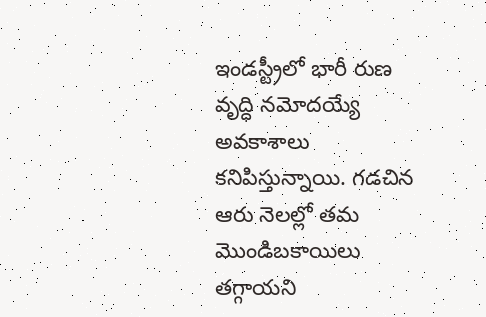ఇండస్ట్రీలో భారీ రుణ వృద్ధి నమోదయ్యే అవకాశాలు కనిపిస్తున్నాయి. గడచిన ఆరు నెలల్లో తమ మొండిబకాయిలు తగ్గాయని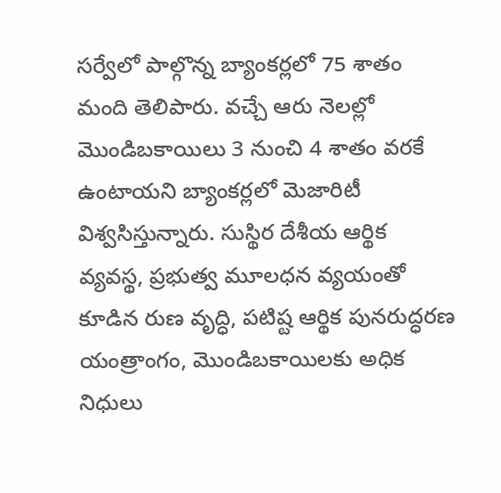సర్వేలో పాల్గొన్న బ్యాంకర్లలో 75 శాతం మంది తెలిపారు. వచ్చే ఆరు నెలల్లో మొండిబకాయిలు 3 నుంచి 4 శాతం వరకే ఉంటాయని బ్యాంకర్లలో మెజారిటీ విశ్వసిస్తున్నారు. సుస్థిర దేశీయ ఆర్థిక వ్యవస్థ, ప్రభుత్వ మూలధన వ్యయంతో కూడిన రుణ వృద్ధి, పటిష్ట ఆర్థిక పునరుద్ధరణ యంత్రాంగం, మొండిబకాయిలకు అధిక నిధులు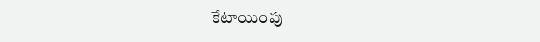కేటాయింపు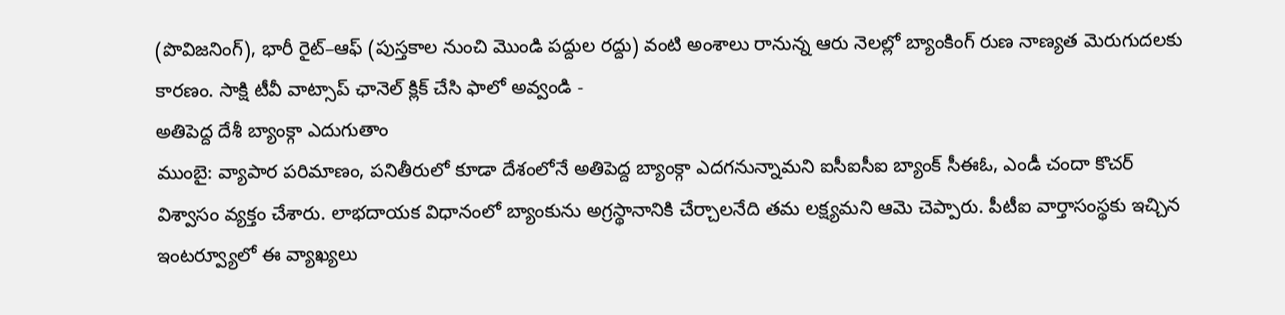(పొవిజనింగ్), భారీ రైట్–ఆఫ్ (పుస్తకాల నుంచి మొండి పద్దుల రద్దు) వంటి అంశాలు రానున్న ఆరు నెలల్లో బ్యాంకింగ్ రుణ నాణ్యత మెరుగుదలకు కారణం. సాక్షి టీవీ వాట్సాప్ ఛానెల్ క్లిక్ చేసి ఫాలో అవ్వండి -
అతిపెద్ద దేశీ బ్యాంక్గా ఎదుగుతాం
ముంబై: వ్యాపార పరిమాణం, పనితీరులో కూడా దేశంలోనే అతిపెద్ద బ్యాంక్గా ఎదగనున్నామని ఐసీఐసీఐ బ్యాంక్ సీఈఓ, ఎండీ చందా కొచర్ విశ్వాసం వ్యక్తం చేశారు. లాభదాయక విధానంలో బ్యాంకును అగ్రస్థానానికి చేర్చాలనేది తమ లక్ష్యమని ఆమె చెప్పారు. పీటీఐ వార్తాసంస్థకు ఇచ్చిన ఇంటర్వ్యూలో ఈ వ్యాఖ్యలు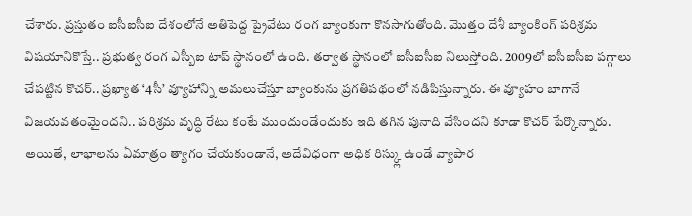చేశారు. ప్రస్తుతం ఐసీఐసీఐ దేశంలోనే అతిపెద్ద ప్రైవేటు రంగ బ్యాంకుగా కొనసాగుతోంది. మొత్తం దేశీ బ్యాంకింగ్ పరిశ్రమ విషయానికొస్తే.. ప్రభుత్వ రంగ ఎస్బీఐ టాప్ స్థానంలో ఉంది. తర్వాత స్థానంలో ఐసీఐసీఐ నిలుస్తోంది. 2009లో ఐసీఐసీఐ పగ్గాలు చేపట్టిన కొచర్.. ప్రఖ్యాత ‘4సీ’ వ్యూహాన్ని అమలుచేస్తూ బ్యాంకును ప్రగతిపథంలో నడిపిస్తున్నారు. ఈ వ్యూహం బాగానే విజయవతంమైందని.. పరిశ్రమ వృద్ధి రేటు కంటే ముందుండేందుకు ఇది తగిన పునాది వేసిందని కూడా కొచర్ పేర్కొన్నారు. అయితే, లాభాలను ఏమాత్రం త్యాగం చేయకుండానే, అదేవిధంగా అధిక రిస్క్లు ఉండే వ్యాపార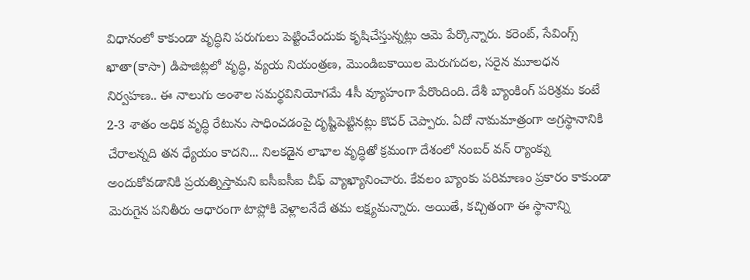విధానంలో కాకుండా వృద్ధిని పరుగులు పెట్టించేందుకు కృషిచేస్తున్నట్లు ఆమె పేర్కొన్నారు. కరెంట్, సేవింగ్స్ ఖాతా(కాసా) డిపాజిట్లలో వృద్ధి, వ్యయ నియంత్రణ, మొండిబకాయిల మెరుగుదల, సరైన మూలధన నిర్వహణ.. ఈ నాలుగు అంశాల సమర్థవినియోగమే 4సీ వ్యూహంగా పేరొందింది. దేశీ బ్యాంకింగ్ పరిశ్రమ కంటే 2-3 శాతం అధిక వృద్ధి రేటును సాధించడంపై దృష్టిపెట్టినట్లు కొచర్ చెప్పారు. ఏదో నామమాత్రంగా అగ్రస్థానానికి చేరాలన్నది తన ధ్యేయం కాదని... నిలకడైన లాభాల వృద్ధితో క్రమంగా దేశంలో నంబర్ వన్ ర్యాంక్ను అందుకోవడానికి ప్రయత్నిస్తామని ఐసీఐసీఐ చీఫ్ వ్యాఖ్యానించారు. కేవలం బ్యాంకు పరిమాణం ప్రకారం కాకుండా మెరుగైన పనితీరు ఆధారంగా టాప్లోకి వెళ్లాలనేదే తమ లక్ష్యమన్నారు. అయితే, కచ్చితంగా ఈ స్థానాన్ని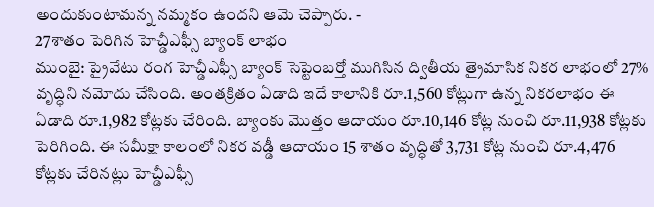అందుకుంటామన్న నమ్మకం ఉందని ఆమె చెప్పారు. -
27శాతం పెరిగిన హెచ్డీఎఫ్సీ బ్యాంక్ లాభం
ముంబై: ప్రైవేటు రంగ హెచ్డీఎఫ్సీ బ్యాంక్ సెప్టెంబర్తో ముగిసిన ద్వితీయ త్రైమాసిక నికర లాభంలో 27% వృద్ధిని నమోదు చేసింది. అంతక్రితం ఏడాది ఇదే కాలానికి రూ.1,560 కోట్లుగా ఉన్న నికరలాభం ఈ ఏడాది రూ.1,982 కోట్లకు చేరింది. బ్యాంకు మొత్తం ఆదాయం రూ.10,146 కోట్ల నుంచి రూ.11,938 కోట్లకు పెరిగింది. ఈ సమీక్షా కాలంలో నికర వడ్డీ ఆదాయం 15 శాతం వృద్ధితో 3,731 కోట్ల నుంచి రూ.4,476 కోట్లకు చేరినట్లు హెచ్డీఎఫ్సీ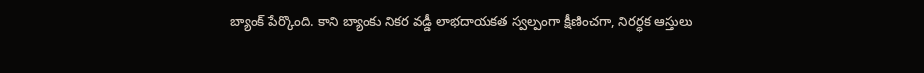బ్యాంక్ పేర్కొంది. కాని బ్యాంకు నికర వడ్డీ లాభదాయకత స్వల్పంగా క్షీణించగా, నిరర్ధక ఆస్తులు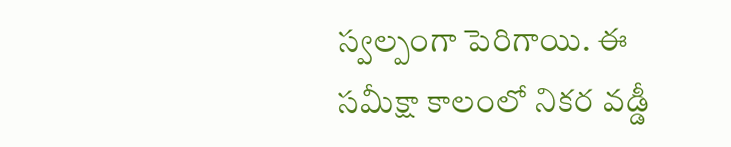స్వల్పంగా పెరిగాయి. ఈ సమీక్షా కాలంలో నికర వడ్డీ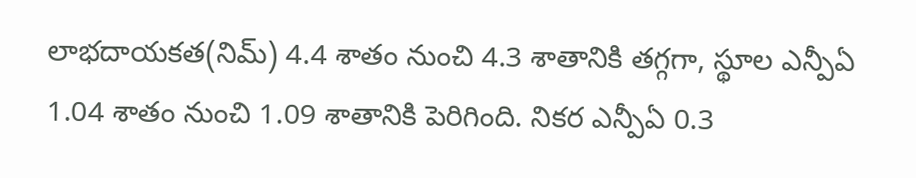లాభదాయకత(నిమ్) 4.4 శాతం నుంచి 4.3 శాతానికి తగ్గగా, స్థూల ఎన్పీఏ 1.04 శాతం నుంచి 1.09 శాతానికి పెరిగింది. నికర ఎన్పీఏ 0.3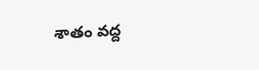శాతం వద్ద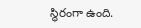స్థిరంగా ఉంది.